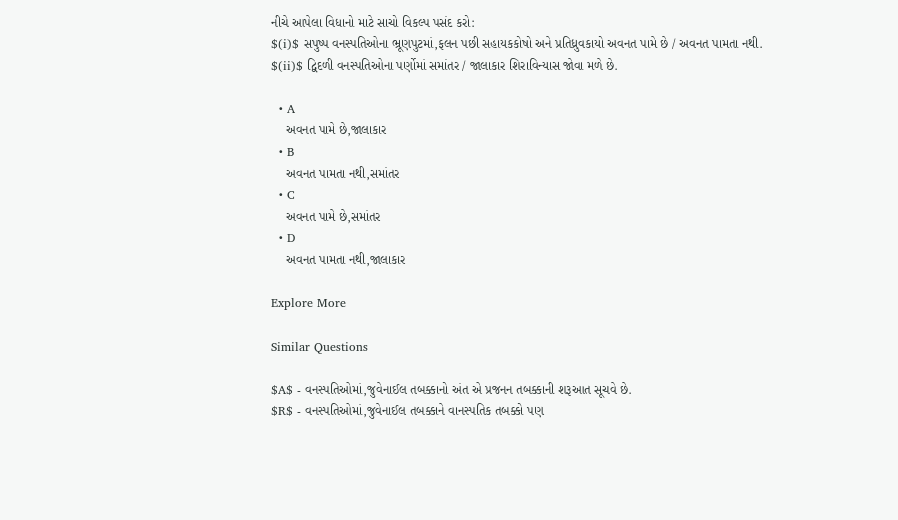નીચે આપેલા વિધાનો માટે સાચો વિકલ્પ પસંદ કરો:
$(i)$ સપુષ્પ વનસ્પતિઓના ભ્રૂણપુટમાં,ફલન પછી સહાયકકોષો અને પ્રતિધ્રુવકાયો અવનત પામે છે / અવનત પામતા નથી.
$(ii)$ દ્વિદળી વનસ્પતિઓના પર્ણોમાં સમાંતર / જાલાકાર શિરાવિન્યાસ જોવા મળે છે.

  • A
    અવનત પામે છે,જાલાકાર
  • B
    અવનત પામતા નથી,સમાંતર
  • C
    અવનત પામે છે,સમાંતર
  • D
    અવનત પામતા નથી,જાલાકાર

Explore More

Similar Questions

$A$ - વનસ્પતિઓમાં,જુવેનાઈલ તબક્કાનો અંત એ પ્રજનન તબક્કાની શરૂઆત સૂચવે છે.
$R$ - વનસ્પતિઓમાં,જુવેનાઈલ તબક્કાને વાનસ્પતિક તબક્કો પણ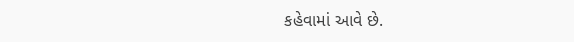કહેવામાં આવે છે.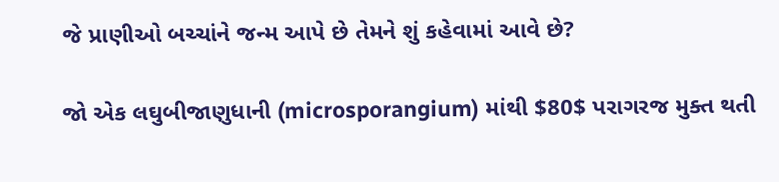જે પ્રાણીઓ બચ્ચાંને જન્મ આપે છે તેમને શું કહેવામાં આવે છે?

જો એક લઘુબીજાણુધાની (microsporangium) માંથી $80$ પરાગરજ મુક્ત થતી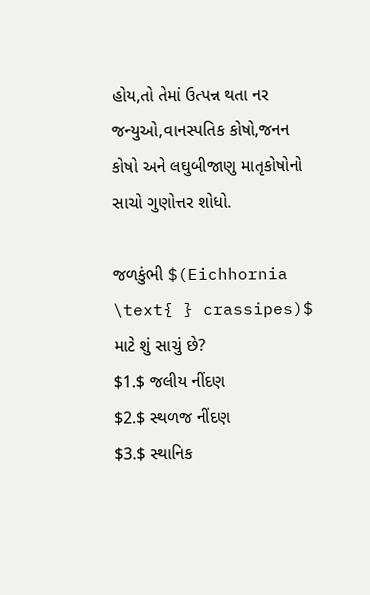હોય,તો તેમાં ઉત્પન્ન થતા નર જન્યુઓ,વાનસ્પતિક કોષો,જનન કોષો અને લઘુબીજાણુ માતૃકોષોનો સાચો ગુણોત્તર શોધો.

જળકુંભી $(Eichhornia \text{ } crassipes)$ માટે શું સાચું છે?
$1.$ જલીય નીંદણ
$2.$ સ્થળજ નીંદણ
$3.$ સ્થાનિક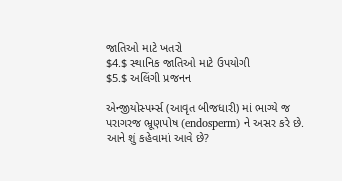જાતિઓ માટે ખતરો
$4.$ સ્થાનિક જાતિઓ માટે ઉપયોગી
$5.$ અલિંગી પ્રજનન

એન્જીયોસ્પર્મ્સ (આવૃત બીજધારી) માં ભાગ્યે જ પરાગરજ ભ્રૂણપોષ (endosperm) ને અસર કરે છે. આને શું કહેવામાં આવે છે?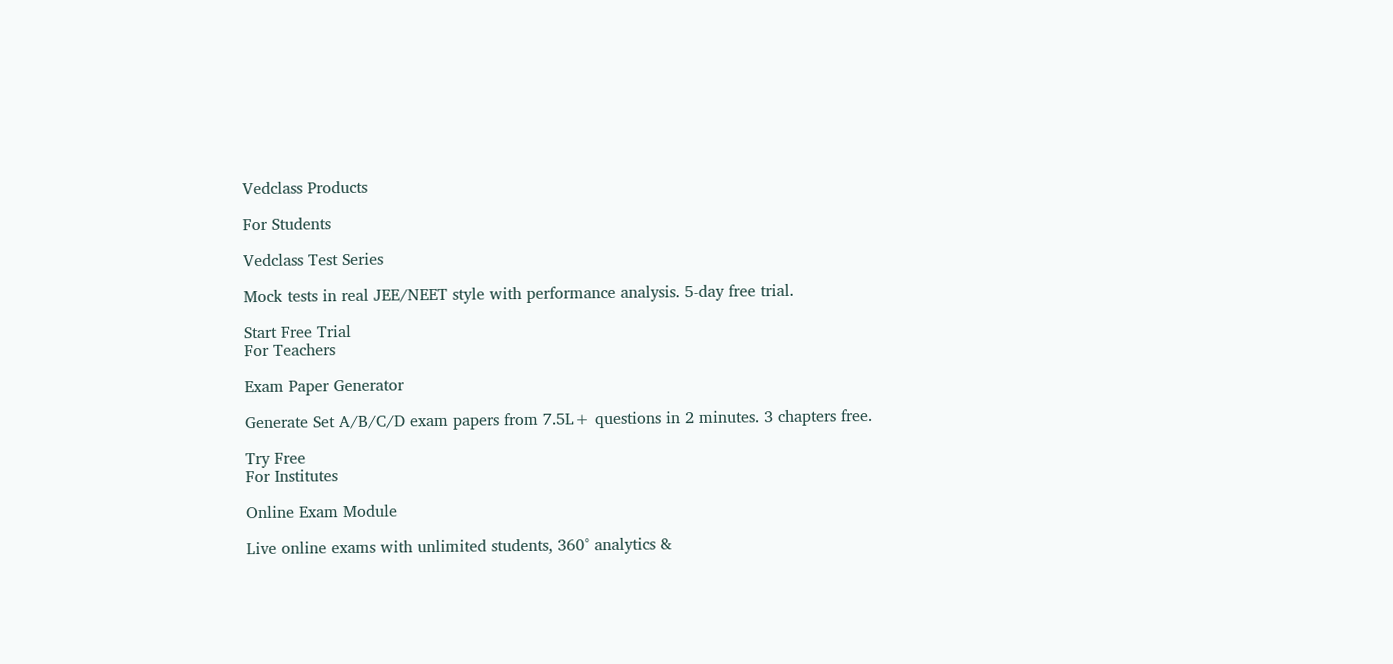Vedclass Products

For Students

Vedclass Test Series

Mock tests in real JEE/NEET style with performance analysis. 5-day free trial.

Start Free Trial
For Teachers

Exam Paper Generator

Generate Set A/B/C/D exam papers from 7.5L+ questions in 2 minutes. 3 chapters free.

Try Free
For Institutes

Online Exam Module

Live online exams with unlimited students, 360° analytics &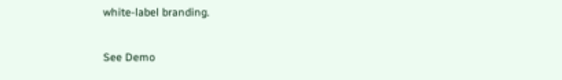white-label branding.

See Demo